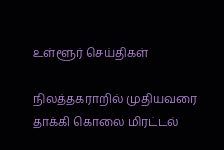உள்ளூர் செய்திகள்

நிலத்தகராறில் முதியவரை தாக்கி கொலை மிரட்டல்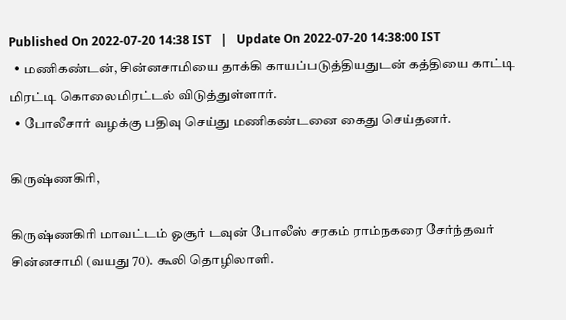Published On 2022-07-20 14:38 IST   |   Update On 2022-07-20 14:38:00 IST
  • மணிகண்டன், சின்னசாமியை தாக்கி காயப்படுத்தியதுடன் கத்தியை காட்டி மிரட்டி கொலைமிரட்டல் விடுத்துள்ளார்.
  • போலீசார் வழக்கு பதிவு செய்து மணிகண்டனை கைது செய்தனர்.

கிருஷ்ணகிரி,

கிருஷ்ணகிரி மாவட்டம் ஓசூர் டவுன் போலீஸ் சரகம் ராம்நகரை சேர்ந்தவர் சின்னசாமி (வயது 70). கூலி தொழிலாளி.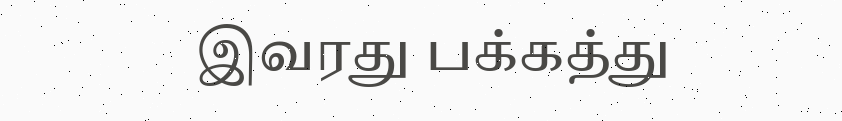இவரது பக்கத்து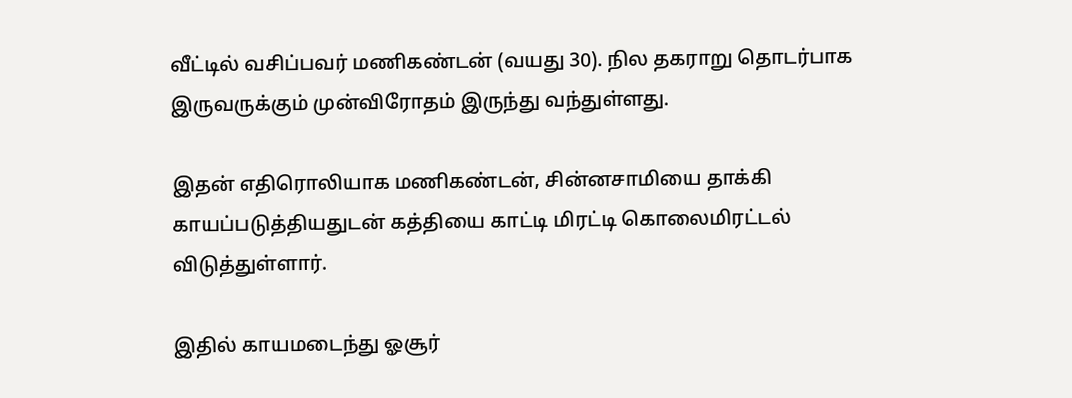வீட்டில் வசிப்பவர் மணிகண்டன் (வயது 30). நில தகராறு தொடர்பாக இருவருக்கும் முன்விரோதம் இருந்து வந்துள்ளது.

இதன் எதிரொலியாக மணிகண்டன், சின்னசாமியை தாக்கி காயப்படுத்தியதுடன் கத்தியை காட்டி மிரட்டி கொலைமிரட்டல் விடுத்துள்ளார்.

இதில் காயமடைந்து ஓசூர்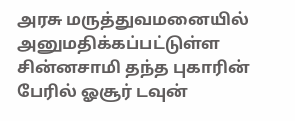அரசு மருத்துவமனையில் அனுமதிக்கப்பட்டுள்ள சின்னசாமி தந்த புகாரின் பேரில் ஓசூர் டவுன்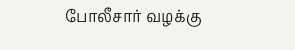போலீசார் வழக்கு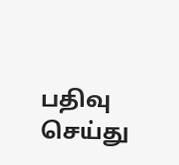பதிவு செய்து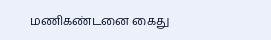மணிகண்டனை கைது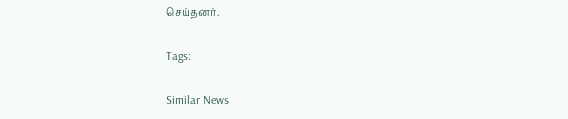செய்தனர்.

Tags:

Similar News